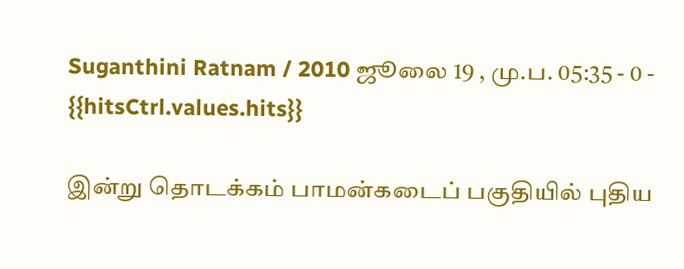Suganthini Ratnam / 2010 ஜூலை 19 , மு.ப. 05:35 - 0 - {{hitsCtrl.values.hits}}

இன்று தொடக்கம் பாமன்கடைப் பகுதியில் புதிய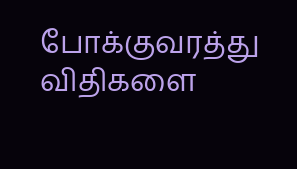போக்குவரத்து விதிகளை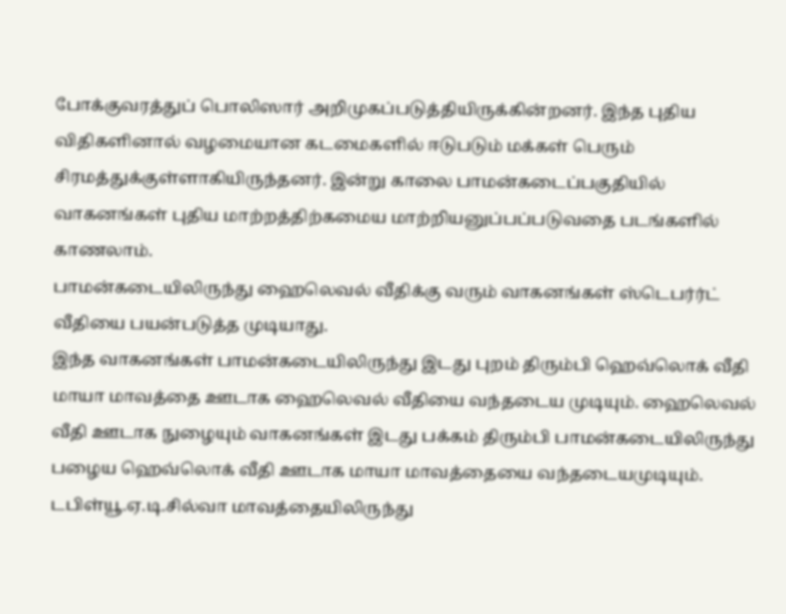போக்குவரத்துப் பொலிஸார் அறிமுகப்படுத்தியிருக்கின்றனர். இந்த புதிய விதிகளினால் வழமையான கடமைகளில் ஈடுபடும் மக்கள் பெரும் சிரமத்துக்குள்ளாகியிருந்தனர். இன்று காலை பாமன்கடைப்பகுதியில் வாகனங்கள் புதிய மாற்றத்திற்கமைய மாற்றியனுப்பப்படுவதை படங்களில் காணலாம்.
பாமன்கடையிலிருந்து ஹைலெவல் வீதிக்கு வரும் வாகனங்கள் ஸ்டெபர்ர்ட் வீதியை பயன்படுத்த முடியாது.
இந்த வாகனங்கள் பாமன்கடையிலிருந்து இடது புறம் திரும்பி ஹெவ்லொக் வீதி மாயா மாவத்தை ஊடாக ஹைலெவல் வீதியை வந்தடைய முடியும். ஹைலெவல் வீதி ஊடாக நுழையும் வாகனங்கள் இடது பக்கம் திரும்பி பாமன்கடையிலிருந்து பழைய ஹெவ்லொக் வீதி ஊடாக மாயா மாவத்தையை வந்தடையமுடியும்.
டபிள்யூ.ஏ.டி.சில்வா மாவத்தையிலிருந்து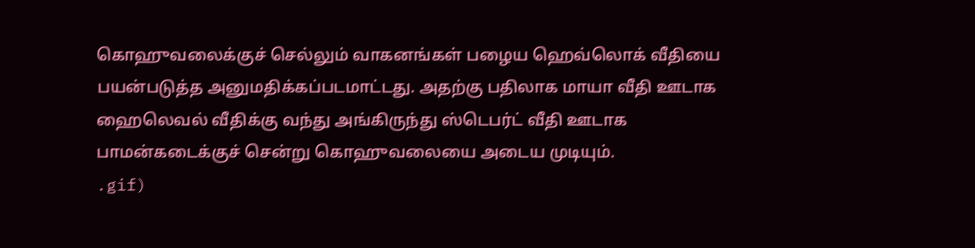கொஹுவலைக்குச் செல்லும் வாகனங்கள் பழைய ஹெவ்லொக் வீதியை பயன்படுத்த அனுமதிக்கப்படமாட்டது. அதற்கு பதிலாக மாயா வீதி ஊடாக ஹைலெவல் வீதிக்கு வந்து அங்கிருந்து ஸ்டெபர்ட் வீதி ஊடாக பாமன்கடைக்குச் சென்று கொஹுவலையை அடைய முடியும்.
.gif)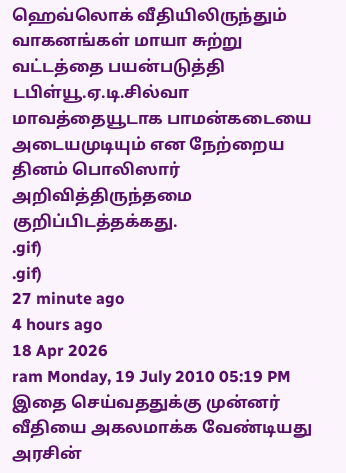ஹெவ்லொக் வீதியிலிருந்தும் வாகனங்கள் மாயா சுற்று வட்டத்தை பயன்படுத்தி டபிள்யூ.ஏ.டி.சில்வா மாவத்தையூடாக பாமன்கடையை அடையமுடியும் என நேற்றைய தினம் பொலிஸார் அறிவித்திருந்தமை குறிப்பிடத்தக்கது.
.gif)
.gif)
27 minute ago
4 hours ago
18 Apr 2026
ram Monday, 19 July 2010 05:19 PM
இதை செய்வததுக்கு முன்னர் வீதியை அகலமாக்க வேண்டியது அரசின்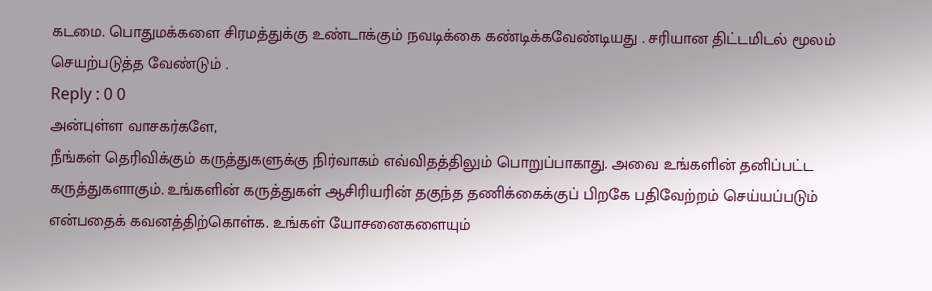கடமை. பொதுமக்களை சிரமத்துக்கு உண்டாக்கும் நவடிக்கை கண்டிக்கவேண்டியது . சரியான திட்டமிடல் மூலம் செயற்படுத்த வேண்டும் .
Reply : 0 0
அன்புள்ள வாசகர்களே,
நீங்கள் தெரிவிக்கும் கருத்துகளுக்கு நிர்வாகம் எவ்விதத்திலும் பொறுப்பாகாது. அவை உங்களின் தனிப்பட்ட கருத்துகளாகும். உங்களின் கருத்துகள் ஆசிரியரின் தகுந்த தணிக்கைக்குப் பிறகே பதிவேற்றம் செய்யப்படும் என்பதைக் கவனத்திற்கொள்க. உங்கள் யோசனைகளையும்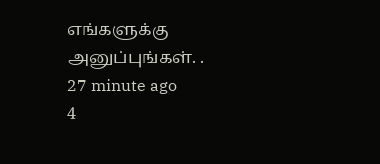எங்களுக்கு அனுப்புங்கள். .
27 minute ago
4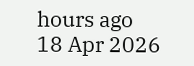hours ago
18 Apr 2026